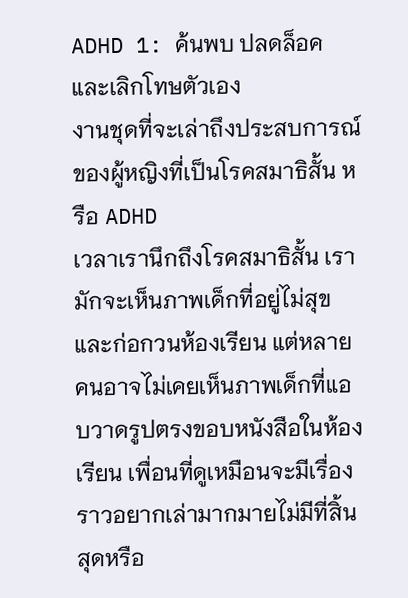ADHD 1: ค้นพบ ปลดล็อค และเลิกโทษตัวเอง
งานชุดที่จะเล่าถึงประสบการณ์ของผู้หญิงที่เป็นโรคสมาธิสั้น หรือ ADHD
เวลาเรานึกถึงโรคสมาธิสั้น เรามักจะเห็นภาพเด็กที่อยู่ไม่สุขและก่อกวนห้องเรียน แต่หลายคนอาจไม่เคยเห็นภาพเด็กที่แอบวาดรูปตรงขอบหนังสือในห้องเรียน เพื่อนที่ดูเหมือนจะมีเรื่องราวอยากเล่ามากมายไม่มีที่สิ้นสุดหรือ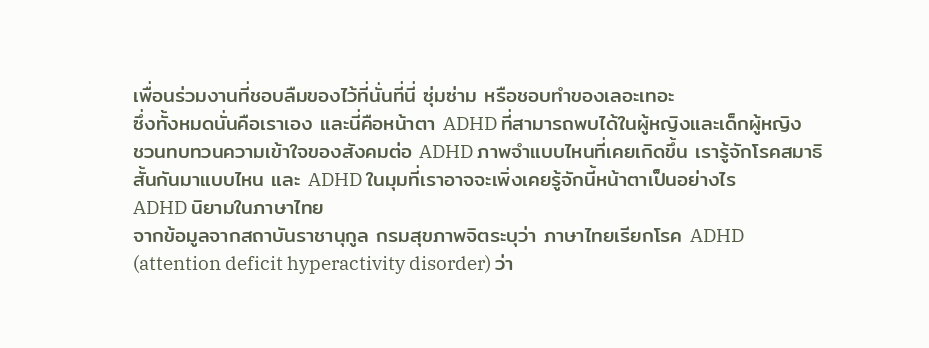เพื่อนร่วมงานที่ชอบลืมของไว้ที่นั่นที่นี่ ซุ่มซ่าม หรือชอบทำของเลอะเทอะ
ซึ่งทั้งหมดนั่นคือเราเอง และนี่คือหน้าตา ADHD ที่สามารถพบได้ในผู้หญิงและเด็กผู้หญิง
ชวนทบทวนความเข้าใจของสังคมต่อ ADHD ภาพจำแบบไหนที่เคยเกิดขึ้น เรารู้จักโรคสมาธิสั้นกันมาแบบไหน และ ADHD ในมุมที่เราอาจจะเพิ่งเคยรู้จักนี้หน้าตาเป็นอย่างไร
ADHD นิยามในภาษาไทย
จากข้อมูลจากสถาบันราชานุกูล กรมสุขภาพจิตระบุว่า ภาษาไทยเรียกโรค ADHD (attention deficit hyperactivity disorder) ว่า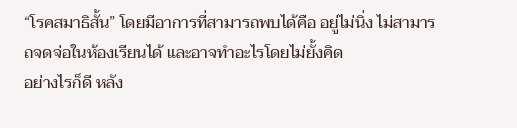“โรคสมาธิสั้น” โดยมีอาการที่สามารถพบได้คือ อยู่ไม่นิ่ง ไม่สามารถจดจ่อในห้องเรียนได้ และอาจทำอะไรโดยไม่ยั้งคิด
อย่างไรก็ดี หลัง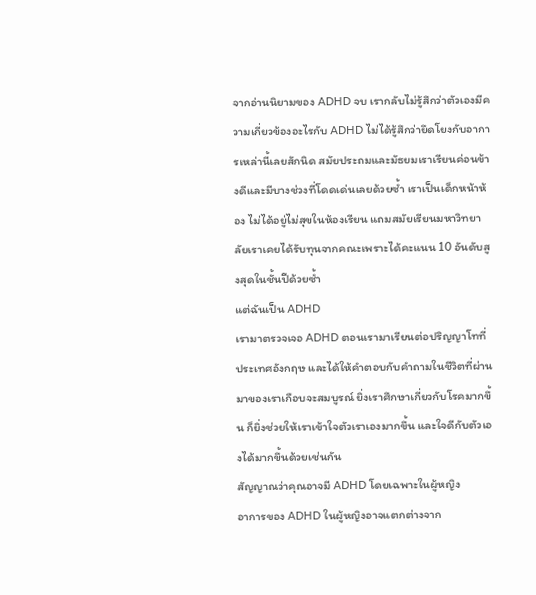จากอ่านนิยามของ ADHD จบ เรากลับไม่รู้สึกว่าตัวเองมีความเกี่ยวข้องอะไรกับ ADHD ไม่ได้รู้สึกว่ายึดโยงกับอาการเหล่านี้เลยสักนิด สมัยประถมและมัธยมเราเรียนค่อนข้างดีและมีบางช่วงที่โดดเด่นเลยด้วยซ้ำ เราเป็นเด็กหน้าห้อง ไม่ได้อยู่ไม่สุขในห้องเรียน แถมสมัยเรียนมหาวิทยาลัยเราเคยได้รับทุนจากคณะเพราะได้คะแนน 10 อันดับสูงสุดในชั้นปีด้วยซ้ำ
แต่ฉันเป็น ADHD
เรามาตรวจเจอ ADHD ตอนเรามาเรียนต่อปริญญาโทที่ประเทศอังกฤษ และได้ให้คำตอบกับคำถามในชีวิตที่ผ่านมาของเราเกือบจะสมบูรณ์ ยิ่งเราศึกษาเกี่ยวกับโรคมากขึ้น ก็ยิ่งช่วยให้เราเข้าใจตัวเราเองมากขึ้น และใจดีกับตัวเองได้มากขึ้นด้วยเช่นกัน
สัญญาณว่าคุณอาจมี ADHD โดยเฉพาะในผู้หญิง
อาการของ ADHD ในผู้หญิงอาจแตกต่างจาก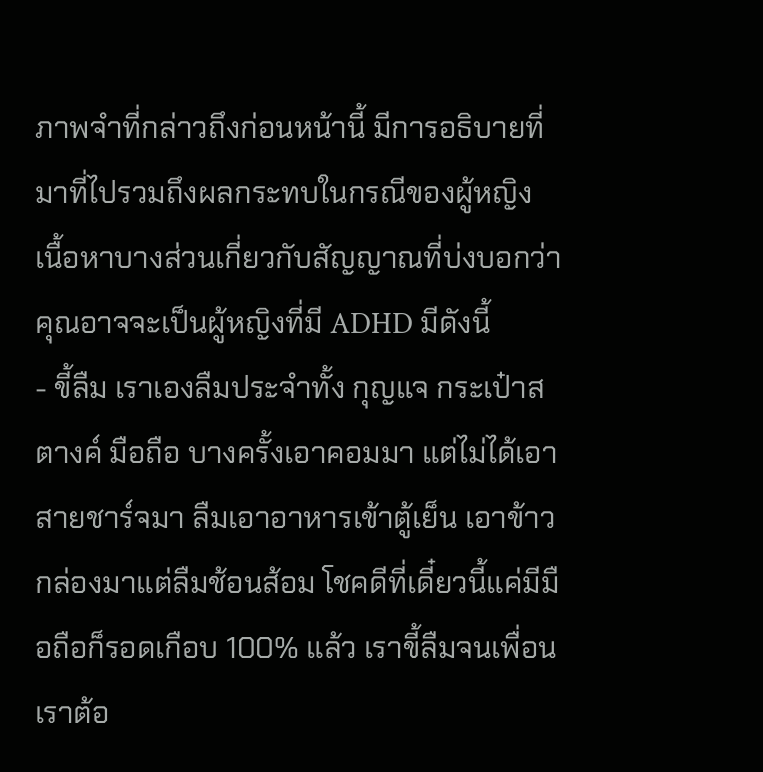ภาพจำที่กล่าวถึงก่อนหน้านี้ มีการอธิบายที่มาที่ไปรวมถึงผลกระทบในกรณีของผู้หญิง เนื้อหาบางส่วนเกี่ยวกับสัญญาณที่บ่งบอกว่าคุณอาจจะเป็นผู้หญิงที่มี ADHD มีดังนี้
- ขี้ลืม เราเองลืมประจำทั้ง กุญแจ กระเป๋าสตางค์ มือถือ บางครั้งเอาคอมมา แต่ไม่ได้เอาสายชาร์จมา ลืมเอาอาหารเข้าตู้เย็น เอาข้าวกล่องมาแต่ลืมช้อนส้อม โชคดีที่เดี๋ยวนี้แค่มีมือถือก็รอดเกือบ 100% แล้ว เราขี้ลืมจนเพื่อนเราต้อ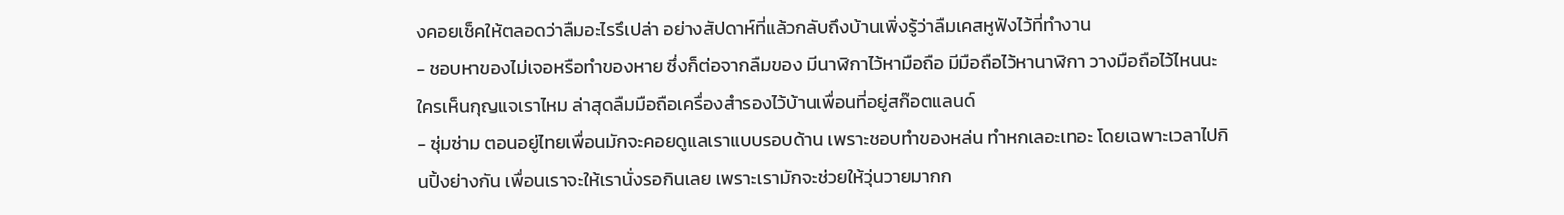งคอยเช็คให้ตลอดว่าลืมอะไรรึเปล่า อย่างสัปดาห์ที่แล้วกลับถึงบ้านเพิ่งรู้ว่าลืมเคสหูฟังไว้ที่ทำงาน
- ชอบหาของไม่เจอหรือทำของหาย ซึ่งก็ต่อจากลืมของ มีนาฬิกาไว้หามือถือ มีมือถือไว้หานาฬิกา วางมือถือไว้ไหนนะ ใครเห็นกุญแจเราไหม ล่าสุดลืมมือถือเครื่องสำรองไว้บ้านเพื่อนที่อยู่สก๊อตแลนด์
- ซุ่มซ่าม ตอนอยู่ไทยเพื่อนมักจะคอยดูแลเราแบบรอบด้าน เพราะชอบทำของหล่น ทำหกเลอะเทอะ โดยเฉพาะเวลาไปกินปิ้งย่างกัน เพื่อนเราจะให้เรานั่งรอกินเลย เพราะเรามักจะช่วยให้วุ่นวายมากก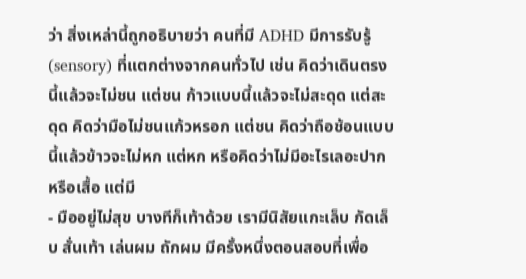ว่า สิ่งเหล่านี้ถูกอธิบายว่า คนที่มี ADHD มีการรับรู้ (sensory) ที่แตกต่างจากคนทั่วไป เช่น คิดว่าเดินตรงนี้แล้วจะไม่ชน แต่ชน ก้าวแบบนี้แล้วจะไม่สะดุด แต่สะดุด คิดว่ามือไม่ชนแก้วหรอก แต่ชน คิดว่าถือช้อนแบบนี้แล้วข้าวจะไม่หก แต่หก หรือคิดว่าไม่มีอะไรเลอะปากหรือเสื้อ แต่มี
- มืออยู่ไม่สุข บางทีก็เท้าด้วย เรามีนิสัยแกะเล็บ กัดเล็บ สั่นเท้า เล่นผม ถักผม มีครั้งหนึ่งตอนสอบที่เพื่อ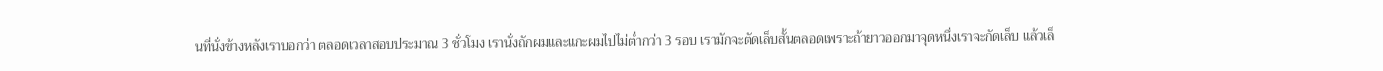นที่นั่งข้างหลังเราบอกว่า ตลอดเวลาสอบประมาณ 3 ชั่วโมง เรานั่งถักผมและแกะผมไปไม่ต่ำกว่า 3 รอบ เรามักจะตัดเล็บสั้นตลอดเพราะถ้ายาวออกมาจุดหนึ่งเราจะกัดเล็บ แล้วเล็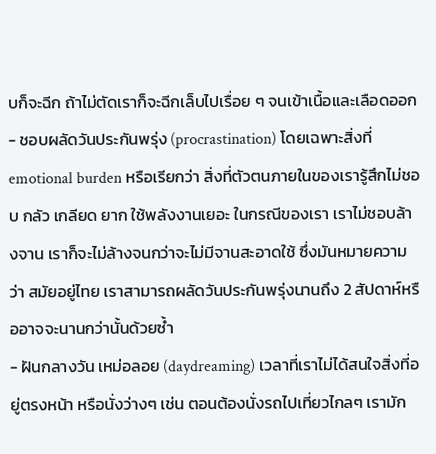บก็จะฉีก ถ้าไม่ตัดเราก็จะฉีกเล็บไปเรื่อย ๆ จนเข้าเนื้อและเลือดออก
- ชอบผลัดวันประกันพรุ่ง (procrastination) โดยเฉพาะสิ่งที่ emotional burden หรือเรียกว่า สิ่งที่ตัวตนภายในของเรารู้สึกไม่ชอบ กลัว เกลียด ยาก ใช้พลังงานเยอะ ในกรณีของเรา เราไม่ชอบล้างจาน เราก็จะไม่ล้างจนกว่าจะไม่มีจานสะอาดใช้ ซึ่งมันหมายความว่า สมัยอยู่ไทย เราสามารถผลัดวันประกันพรุ่งนานถึง 2 สัปดาห์หรืออาจจะนานกว่านั้นด้วยซ้ำ
- ฝันกลางวัน เหม่อลอย (daydreaming) เวลาที่เราไม่ได้สนใจสิ่งที่อยู่ตรงหน้า หรือนั่งว่างๆ เช่น ตอนต้องนั่งรถไปเที่ยวไกลๆ เรามัก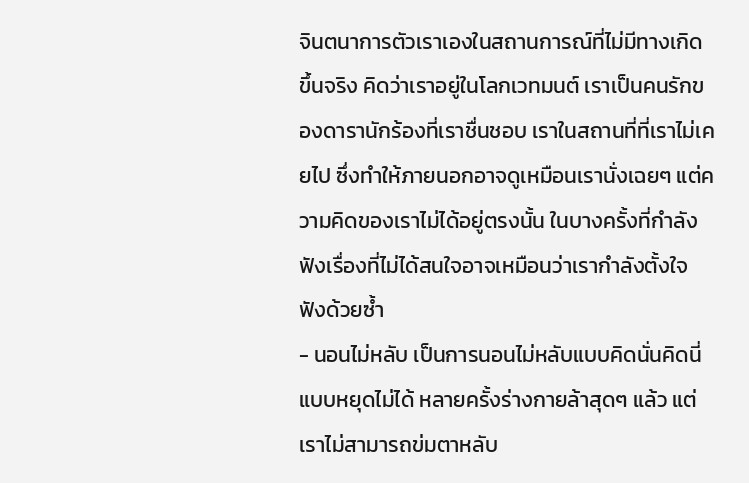จินตนาการตัวเราเองในสถานการณ์ที่ไม่มีทางเกิดขึ้นจริง คิดว่าเราอยู่ในโลกเวทมนต์ เราเป็นคนรักของดารานักร้องที่เราชื่นชอบ เราในสถานที่ที่เราไม่เคยไป ซึ่งทำให้ภายนอกอาจดูเหมือนเรานั่งเฉยๆ แต่ความคิดของเราไม่ได้อยู่ตรงนั้น ในบางครั้งที่กำลังฟังเรื่องที่ไม่ได้สนใจอาจเหมือนว่าเรากำลังตั้งใจฟังด้วยซ้ำ
- นอนไม่หลับ เป็นการนอนไม่หลับแบบคิดนั่นคิดนี่แบบหยุดไม่ได้ หลายครั้งร่างกายล้าสุดๆ แล้ว แต่เราไม่สามารถข่มตาหลับ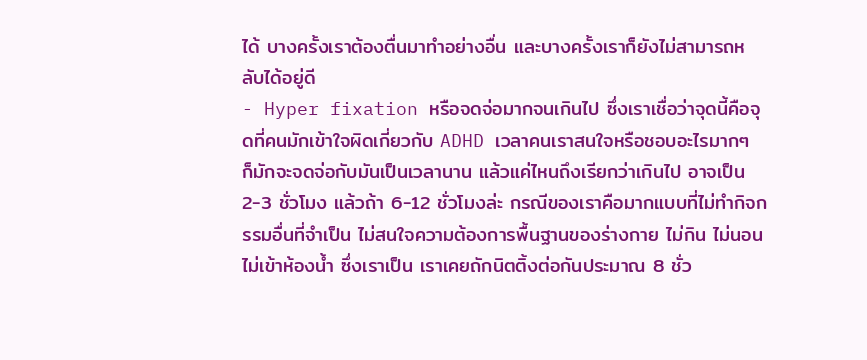ได้ บางครั้งเราต้องตื่นมาทำอย่างอื่น และบางครั้งเราก็ยังไม่สามารถหลับได้อยู่ดี
- Hyper fixation หรือจดจ่อมากจนเกินไป ซึ่งเราเชื่อว่าจุดนี้คือจุดที่คนมักเข้าใจผิดเกี่ยวกับ ADHD เวลาคนเราสนใจหรือชอบอะไรมากๆ ก็มักจะจดจ่อกับมันเป็นเวลานาน แล้วแค่ไหนถึงเรียกว่าเกินไป อาจเป็น 2-3 ชั่วโมง แล้วถ้า 6-12 ชั่วโมงล่ะ กรณีของเราคือมากแบบที่ไม่ทำกิจกรรมอื่นที่จำเป็น ไม่สนใจความต้องการพื้นฐานของร่างกาย ไม่กิน ไม่นอน ไม่เข้าห้องน้ำ ซึ่งเราเป็น เราเคยถักนิตติ้งต่อกันประมาณ 8 ชั่ว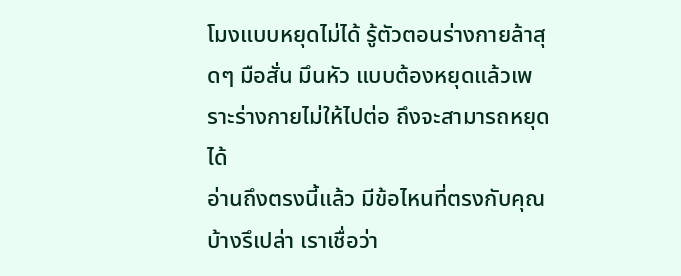โมงแบบหยุดไม่ได้ รู้ตัวตอนร่างกายล้าสุดๆ มือสั่น มึนหัว แบบต้องหยุดแล้วเพราะร่างกายไม่ให้ไปต่อ ถึงจะสามารถหยุดได้
อ่านถึงตรงนี้แล้ว มีข้อไหนที่ตรงกับคุณบ้างรึเปล่า เราเชื่อว่า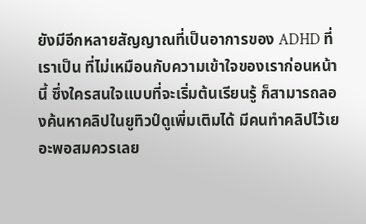ยังมีอีกหลายสัญญาณที่เป็นอาการของ ADHD ที่เราเป็น ที่ไม่เหมือนกับความเข้าใจของเราก่อนหน้านี้ ซึ่งใครสนใจแบบที่จะเริ่มต้นเรียนรู้ ก็สามารถลองค้นหาคลิปในยูทิวป์ดูเพิ่มเติมได้ มีคนทำคลิปไว้เยอะพอสมควรเลย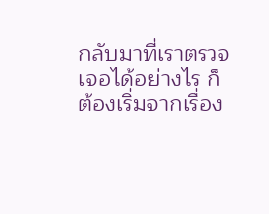กลับมาที่เราตรวจเจอได้อย่างไร ก็ต้องเริ่มจากเรื่อง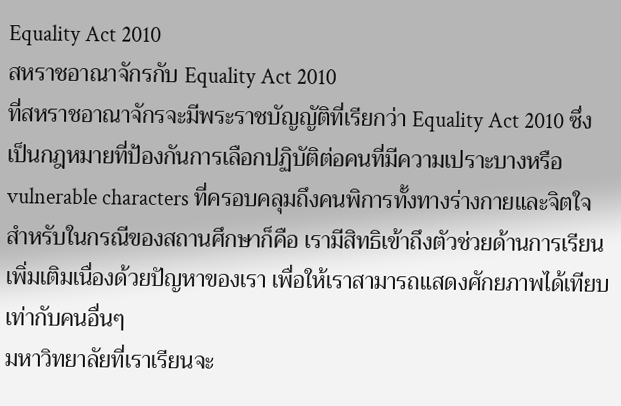Equality Act 2010
สหราชอาณาจักรกับ Equality Act 2010
ที่สหราชอาณาจักรจะมีพระราชบัญญัติที่เรียกว่า Equality Act 2010 ซึ่งเป็นกฎหมายที่ป้องกันการเลือกปฏิบัติต่อคนที่มีความเปราะบางหรือ vulnerable characters ที่ครอบคลุมถึงคนพิการทั้งทางร่างกายและจิตใจ สำหรับในกรณีของสถานศึกษาก็คือ เรามีสิทธิเข้าถึงตัวช่วยด้านการเรียนเพิ่มเติมเนื่องด้วยปัญหาของเรา เพื่อให้เราสามารถแสดงศักยภาพได้เทียบเท่ากับคนอื่นๆ
มหาวิทยาลัยที่เราเรียนจะ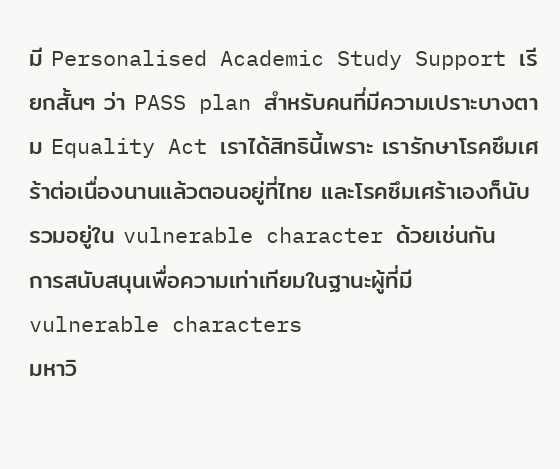มี Personalised Academic Study Support เรียกสั้นๆ ว่า PASS plan สำหรับคนที่มีความเปราะบางตาม Equality Act เราได้สิทธินี้เพราะ เรารักษาโรคซึมเศร้าต่อเนื่องนานแล้วตอนอยู่ที่ไทย และโรคซึมเศร้าเองก็นับรวมอยู่ใน vulnerable character ด้วยเช่นกัน
การสนับสนุนเพื่อความเท่าเทียมในฐานะผู้ที่มี vulnerable characters
มหาวิ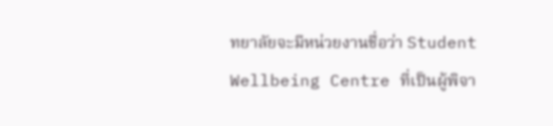ทยาลัยจะมีหน่วยงานชื่อว่า Student Wellbeing Centre ที่เป็นผู้พิจา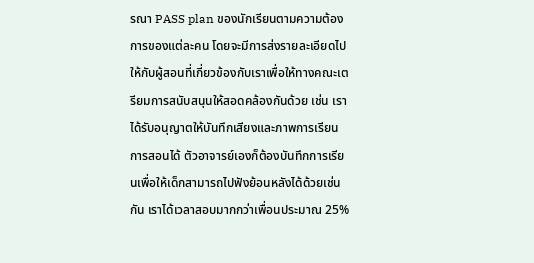รณา PASS plan ของนักเรียนตามความต้องการของแต่ละคน โดยจะมีการส่งรายละเอียดไปให้กับผู้สอนที่เกี่ยวข้องกับเราเพื่อให้ทางคณะเตรียมการสนับสนุนให้สอดคล้องกันด้วย เช่น เราได้รับอนุญาตให้บันทึกเสียงและภาพการเรียนการสอนได้ ตัวอาจารย์เองก็ต้องบันทึกการเรียนเพื่อให้เด็กสามารถไปฟังย้อนหลังได้ด้วยเช่นกัน เราได้เวลาสอบมากกว่าเพื่อนประมาณ 25%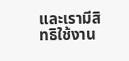และเรามีสิทธิใช้งาน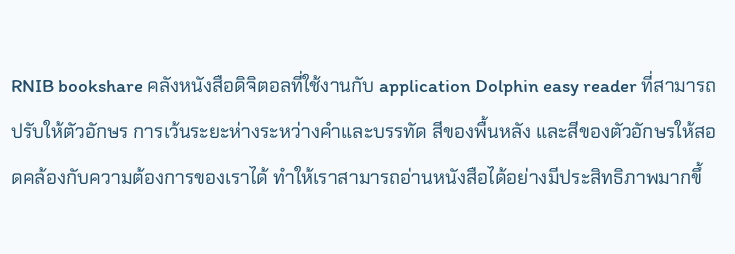RNIB bookshare คลังหนังสือดิจิตอลที่ใช้งานกับ application Dolphin easy reader ที่สามารถปรับให้ตัวอักษร การเว้นระยะห่างระหว่างคำและบรรทัด สีของพื้นหลัง และสีของตัวอักษรให้สอดคล้องกับความต้องการของเราได้ ทำให้เราสามารถอ่านหนังสือได้อย่างมีประสิทธิภาพมากขึ้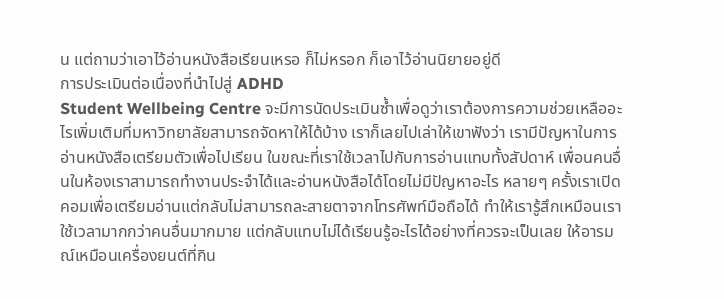น แต่ถามว่าเอาไว้อ่านหนังสือเรียนเหรอ ก็ไม่หรอก ก็เอาไว้อ่านนิยายอยู่ดี
การประเมินต่อเนื่องที่นำไปสู่ ADHD
Student Wellbeing Centre จะมีการนัดประเมินซ้ำเพื่อดูว่าเราต้องการความช่วยเหลืออะไรเพิ่มเติมที่มหาวิทยาลัยสามารถจัดหาให้ได้บ้าง เราก็เลยไปเล่าให้เขาฟังว่า เรามีปัญหาในการอ่านหนังสือเตรียมตัวเพื่อไปเรียน ในขณะที่เราใช้เวลาไปกับการอ่านแทบทั้งสัปดาห์ เพื่อนคนอื่นในห้องเราสามารถทำงานประจำได้และอ่านหนังสือได้โดยไม่มีปัญหาอะไร หลายๆ ครั้งเราเปิดคอมเพื่อเตรียมอ่านแต่กลับไม่สามารถละสายตาจากโทรศัพท์มือถือได้ ทำให้เรารู้สึกเหมือนเราใช้เวลามากกว่าคนอื่นมากมาย แต่กลับแทบไม่ได้เรียนรู้อะไรได้อย่างที่ควรจะเป็นเลย ให้อารมณ์เหมือนเครื่องยนต์ที่กิน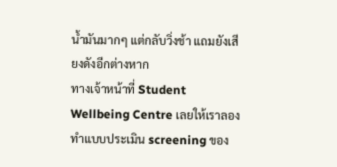น้ำมันมากๆ แต่กลับวิ่งช้า แถมยังเสียงดังอีกต่างหาก
ทางเจ้าหน้าที่ Student Wellbeing Centre เลยให้เราลองทำแบบประเมิน screening ของ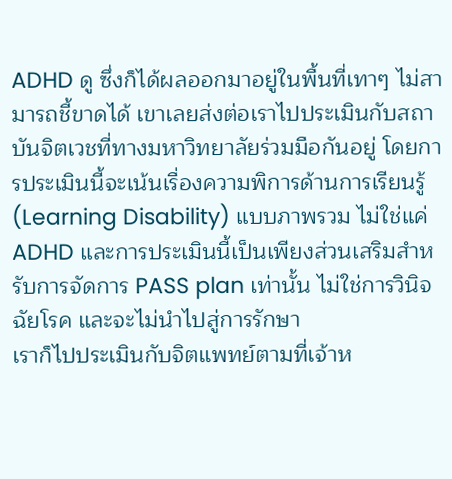ADHD ดู ซึ่งก็ได้ผลออกมาอยู่ในพื้นที่เทาๆ ไม่สามารถชี้ขาดได้ เขาเลยส่งต่อเราไปประเมินกับสถาบันจิตเวชที่ทางมหาวิทยาลัยร่วมมือกันอยู่ โดยการประเมินนี้จะเน้นเรื่องความพิการด้านการเรียนรู้ (Learning Disability) แบบภาพรวม ไม่ใช่แค่ ADHD และการประเมินนี้เป็นเพียงส่วนเสริมสำหรับการจัดการ PASS plan เท่านั้น ไม่ใช่การวินิจฉัยโรค และจะไม่นำไปสู่การรักษา
เราก็ไปประเมินกับจิตแพทย์ตามที่เจ้าห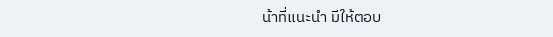น้าที่แนะนำ มีให้ตอบ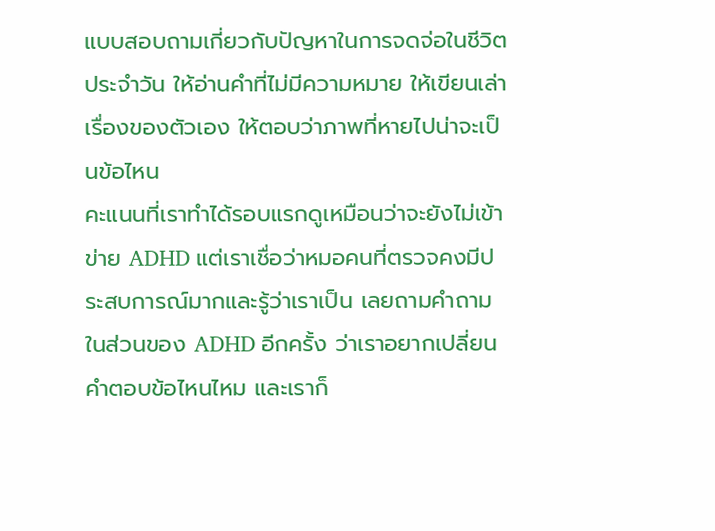แบบสอบถามเกี่ยวกับปัญหาในการจดจ่อในชีวิตประจำวัน ให้อ่านคำที่ไม่มีความหมาย ให้เขียนเล่าเรื่องของตัวเอง ให้ตอบว่าภาพที่หายไปน่าจะเป็นข้อไหน
คะแนนที่เราทำได้รอบแรกดูเหมือนว่าจะยังไม่เข้าข่าย ADHD แต่เราเชื่อว่าหมอคนที่ตรวจคงมีประสบการณ์มากและรู้ว่าเราเป็น เลยถามคำถามในส่วนของ ADHD อีกครั้ง ว่าเราอยากเปลี่ยนคำตอบข้อไหนไหม และเราก็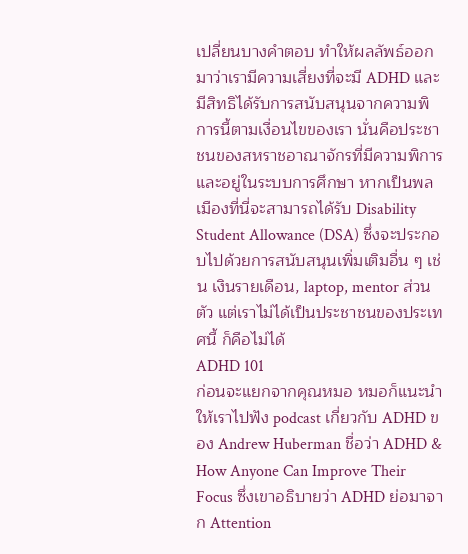เปลี่ยนบางคำตอบ ทำให้ผลลัพธ์ออกมาว่าเรามีความเสี่ยงที่จะมี ADHD และมีสิทธิได้รับการสนับสนุนจากความพิการนี้ตามเงื่อนไขของเรา นั่นคือประชาชนของสหราชอาณาจักรที่มีความพิการและอยู่ในระบบการศึกษา หากเป็นพลเมืองที่นี่จะสามารถได้รับ Disability Student Allowance (DSA) ซึ่งจะประกอบไปด้วยการสนับสนุนเพิ่มเติมอื่น ๆ เช่น เงินรายเดือน, laptop, mentor ส่วนตัว แต่เราไม่ได้เป็นประชาชนของประเทศนี้ ก็คือไม่ได้
ADHD 101
ก่อนจะแยกจากคุณหมอ หมอก็แนะนำให้เราไปฟัง podcast เกี่ยวกับ ADHD ของ Andrew Huberman ชื่อว่า ADHD & How Anyone Can Improve Their Focus ซึ่งเขาอธิบายว่า ADHD ย่อมาจาก Attention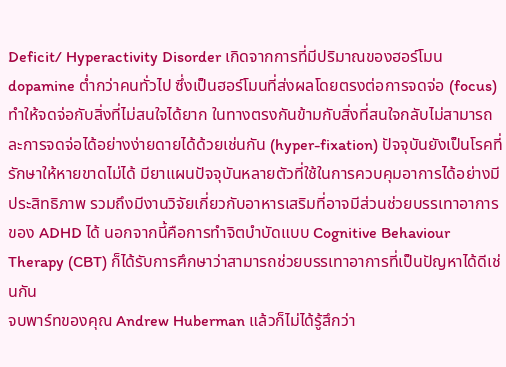Deficit/ Hyperactivity Disorder เกิดจากการที่มีปริมาณของฮอร์โมน dopamine ต่ำกว่าคนทั่วไป ซึ่งเป็นฮอร์โมนที่ส่งผลโดยตรงต่อการจดจ่อ (focus) ทำให้จดจ่อกับสิ่งที่ไม่สนใจได้ยาก ในทางตรงกันข้ามกับสิ่งที่สนใจกลับไม่สามารถละการจดจ่อได้อย่างง่ายดายได้ด้วยเช่นกัน (hyper-fixation) ปัจจุบันยังเป็นโรคที่รักษาให้หายขาดไม่ได้ มียาแผนปัจจุบันหลายตัวที่ใช้ในการควบคุมอาการได้อย่างมีประสิทธิภาพ รวมถึงมีงานวิจัยเกี่ยวกับอาหารเสริมที่อาจมีส่วนช่วยบรรเทาอาการของ ADHD ได้ นอกจากนี้คือการทำจิตบำบัดแบบ Cognitive Behaviour Therapy (CBT) ก็ได้รับการศึกษาว่าสามารถช่วยบรรเทาอาการที่เป็นปัญหาได้ดีเช่นกัน
จบพาร์ทของคุณ Andrew Huberman แล้วก็ไม่ได้รู้สึกว่า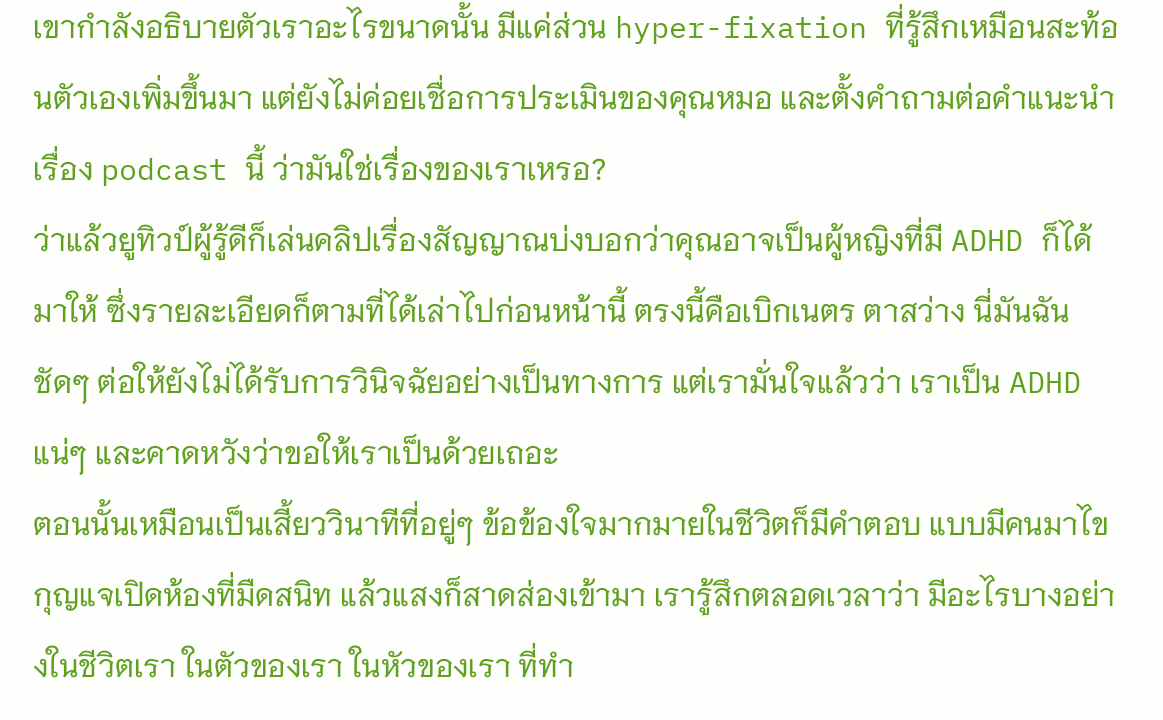เขากำลังอธิบายตัวเราอะไรขนาดนั้น มีแค่ส่วน hyper-fixation ที่รู้สึกเหมือนสะท้อนตัวเองเพิ่มขึ้นมา แต่ยังไม่ค่อยเชื่อการประเมินของคุณหมอ และตั้งคำถามต่อคำแนะนำเรื่อง podcast นี้ ว่ามันใช่เรื่องของเราเหรอ?
ว่าแล้วยูทิวป์ผู้รู้ดีก็เล่นคลิปเรื่องสัญญาณบ่งบอกว่าคุณอาจเป็นผู้หญิงที่มี ADHD ก็ได้ มาให้ ซึ่งรายละเอียดก็ตามที่ได้เล่าไปก่อนหน้านี้ ตรงนี้คือเบิกเนตร ตาสว่าง นี่มันฉันชัดๆ ต่อให้ยังไม่ได้รับการวินิจฉัยอย่างเป็นทางการ แต่เรามั่นใจแล้วว่า เราเป็น ADHD แน่ๆ และคาดหวังว่าขอให้เราเป็นด้วยเถอะ
ตอนนั้นเหมือนเป็นเสี้ยววินาทีที่อยู่ๆ ข้อข้องใจมากมายในชีวิตก็มีคำตอบ แบบมีคนมาไขกุญแจเปิดห้องที่มืดสนิท แล้วแสงก็สาดส่องเข้ามา เรารู้สึกตลอดเวลาว่า มีอะไรบางอย่างในชีวิตเรา ในตัวของเรา ในหัวของเรา ที่ทำ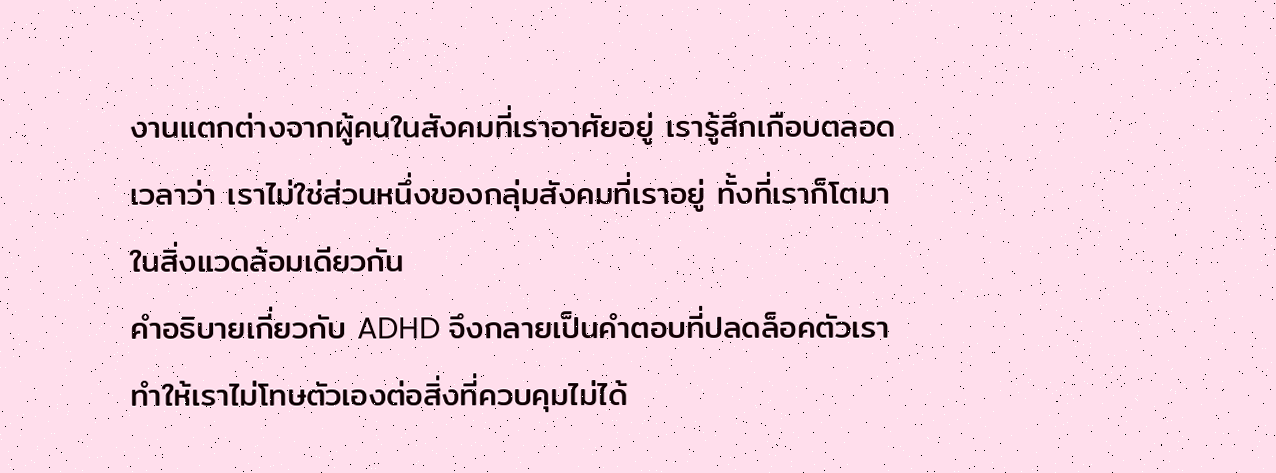งานแตกต่างจากผู้คนในสังคมที่เราอาศัยอยู่ เรารู้สึกเกือบตลอดเวลาว่า เราไม่ใช่ส่วนหนึ่งของกลุ่มสังคมที่เราอยู่ ทั้งที่เราก็โตมาในสิ่งแวดล้อมเดียวกัน
คำอธิบายเกี่ยวกับ ADHD จึงกลายเป็นคำตอบที่ปลดล็อคตัวเรา ทำให้เราไม่โทษตัวเองต่อสิ่งที่ควบคุมไม่ได้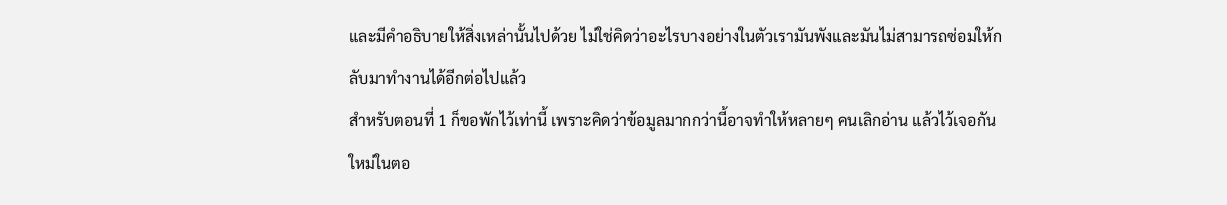และมีคำอธิบายให้สิ่งเหล่านั้นไปด้วย ไม่ใช่คิดว่าอะไรบางอย่างในตัวเรามันพังและมันไม่สามารถซ่อมให้กลับมาทำงานได้อีกต่อไปแล้ว
สำหรับตอนที่ 1 ก็ขอพักไว้เท่านี้ เพราะคิดว่าข้อมูลมากกว่านี้อาจทำให้หลายๆ คนเลิกอ่าน แล้วไว้เจอกันใหม่ในตอ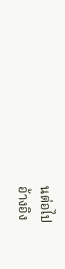นต่อไป
อ้างอิง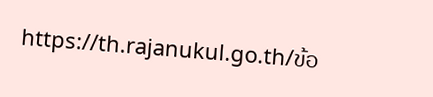https://th.rajanukul.go.th/ข้อ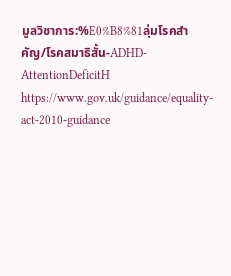มูลวิชาการ:%E0%B8%81ลุ่มโรคสำคัญ/โรคสมาธิสั้น-ADHD-AttentionDeficitH
https://www.gov.uk/guidance/equality-act-2010-guidance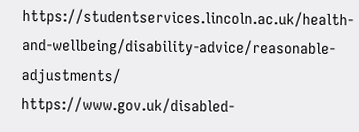https://studentservices.lincoln.ac.uk/health-and-wellbeing/disability-advice/reasonable-adjustments/
https://www.gov.uk/disabled-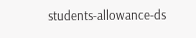students-allowance-ds